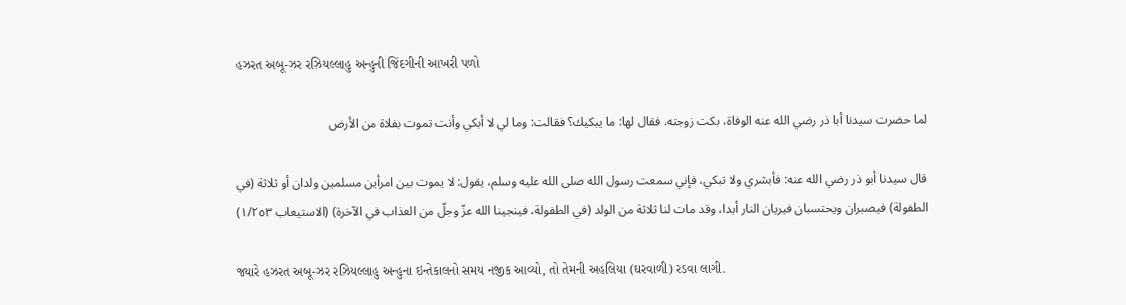હઝરત અબૂ-ઝર રઝ઼િયલ્લાહુ અ઼ન્હુની જિંદગીની આખરી પળો

لما حضرت سيدنا أبا ذر رضي الله عنه الوفاة، بكت زوجته. فقال لها: ما يبكيك؟ فقالت: وما لي لا أبكي وأنت تموت بفلاة من الأرض

قال سيدنا أبو ذر رضي الله عنه: فأبشري ولا تبكي، فإني سمعت رسول الله صلى الله عليه وسلم، يقول: لا يموت بين امرأين مسلمين ولدان أو ثلاثة (في الطفولة) فيصبران ويحتسبان فيريان النار أبدا، وقد مات لنا ثلاثة من الولد (في الطفولة، فينجينا الله عزّ وجلّ من العذاب في الآخرة) (الاستيعاب ١/٢٥٣)

જ્યારે હઝરત અબૂ-ઝર રઝ઼િયલ્લાહુ અ઼ન્હુના ઇન્તેકાલનો સમય નજીક આવ્યો, તો તેમની અહલિયા (ઘરવાળી) રડવા લાગી.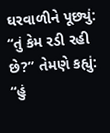ઘરવાળીને પૂછ્યું: “તું કેમ રડી રહી છે?” તેમણે કહ્યું: “હું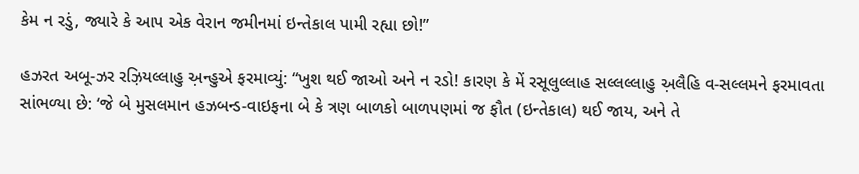કેમ ન રડું, જ્યારે કે આપ એક વેરાન જમીનમાં ઇન્તેકાલ પામી રહ્યા છો!”

હઝરત અબૂ-ઝર રઝ઼િયલ્લાહુ અ઼ન્હુએ ફરમાવ્યું: “ખુશ થઈ જાઓ અને ન રડો! કારણ કે મેં રસૂલુલ્લાહ સલ્લલ્લાહુ અ઼લૈહિ વ-સલ્લમને ફરમાવતા સાંભળ્યા છે: ‘જે બે મુસલમાન હઝબન્ડ-વાઇફના બે કે ત્રણ બાળકો બાળપણમાં જ ફૌત (ઇન્તેકાલ) થઈ જાય, અને તે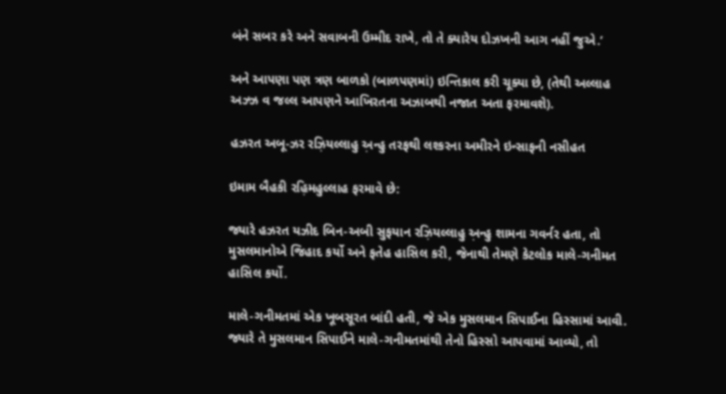બંને સબર કરે અને સવાબની ઉમ્મીદ રાખે, તો તે ક્યારેય દોઝખની આગ નહીં જુએ.’

અને આપણા પણ ત્રણ બાળકો (બાળપણમાં) ઇન્તિકાલ કરી ચૂક્યા છે, (તેથી અલ્લાહ અઝ્ઝ વ જલ્લ આપણને આખિરતના અઝાબથી નજાત અતા ફરમાવશે).

હઝરત અબૂ-ઝર રઝ઼િયલ્લાહુ અ઼ન્હુ તરફથી લશ્કરના અમીરને ઇન્સાફની નસીહત

ઇમામ બૈહકી રહ઼િમહુલ્લાહ ફરમાવે છે:

જ્યારે હઝરત યઝીદ બિન-અબી સુફયાન રઝ઼િયલ્લાહુ અ઼ન્હુ શામના ગવર્નર હતા, તો મુસલમાનોએ જિહાદ કર્યો અને ફતેહ હાસિલ કરી, જેનાથી તેમણે કેટલોક માલે-ગનીમત હાસિલ કર્યો.

માલે-ગનીમતમાં એક ખૂબસૂરત બાંદી હતી, જે એક મુસલમાન સિપાઈના હિસ્સામાં આવી. જ્યારે તે મુસલમાન સિપાઈને માલે-ગનીમતમાંથી તેનો હિસ્સો આપવામાં આવ્યો, તો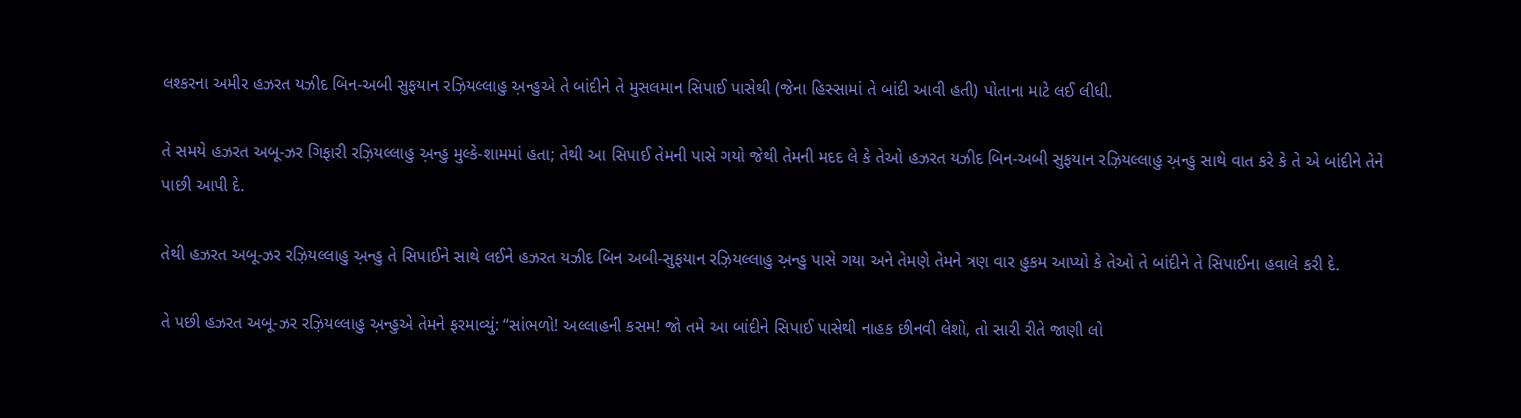લશ્કરના અમીર હઝરત યઝીદ બિન-અબી સુફયાન રઝ઼િયલ્લાહુ અ઼ન્હુએ તે બાંદીને તે મુસલમાન સિપાઈ પાસેથી (જેના હિસ્સામાં તે બાંદી આવી હતી) પોતાના માટે લઈ લીધી.

તે સમયે હઝરત અબૂ-ઝર ગિફારી રઝ઼િયલ્લાહુ અ઼ન્હુ મુલ્કે-શામમાં હતા; તેથી આ સિપાઈ તેમની પાસે ગયો જેથી તેમની મદદ લે કે તેઓ હઝરત યઝીદ બિન-અબી સુફયાન રઝ઼િયલ્લાહુ અ઼ન્હુ સાથે વાત કરે કે તે એ બાંદીને તેને પાછી આપી દે.

તેથી હઝરત અબૂ-ઝર રઝ઼િયલ્લાહુ અ઼ન્હુ તે સિપાઈને સાથે લઈને હઝરત યઝીદ બિન અબી-સુફયાન રઝ઼િયલ્લાહુ અ઼ન્હુ પાસે ગયા અને તેમણે તેમને ત્રણ વાર હુકમ આપ્યો કે તેઓ તે બાંદીને તે સિપાઈના હવાલે કરી દે.

તે પછી હઝરત અબૂ-ઝર રઝ઼િયલ્લાહુ અ઼ન્હુએ તેમને ફરમાવ્યું: “સાંભળો! અલ્લાહની કસમ! જો તમે આ બાંદીને સિપાઈ પાસેથી નાહક છીનવી લેશો, તો સારી રીતે જાણી લો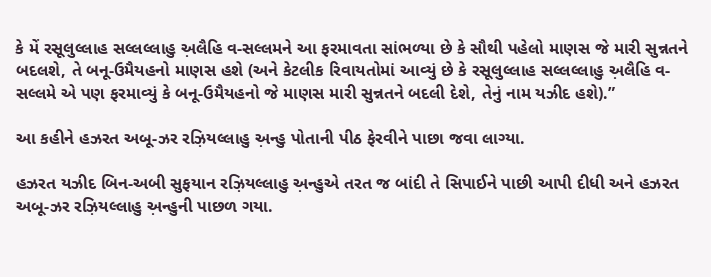કે મેં રસૂલુલ્લાહ સલ્લલ્લાહુ અ઼લૈહિ વ-સલ્લમને આ ફરમાવતા સાંભળ્યા છે કે સૌથી પહેલો માણસ જે મારી સુન્નતને બદલશે, તે બનૂ-ઉમૈયહનો માણસ હશે (અને કેટલીક રિવાયતોમાં આવ્યું છે કે રસૂલુલ્લાહ સલ્લલ્લાહુ અ઼લૈહિ વ-સલ્લમે એ પણ ફરમાવ્યું કે બનૂ-ઉમૈયહનો જે માણસ મારી સુન્નતને બદલી દેશે, તેનું નામ યઝીદ હશે).”

આ કહીને હઝરત અબૂ-ઝર રઝ઼િયલ્લાહુ અ઼ન્હુ પોતાની પીઠ ફેરવીને પાછા જવા લાગ્યા.

હઝરત યઝીદ બિન-અબી સુફયાન રઝ઼િયલ્લાહુ અ઼ન્હુએ તરત જ બાંદી તે સિપાઈને પાછી આપી દીધી અને હઝરત અબૂ-ઝર રઝ઼િયલ્લાહુ અ઼ન્હુની પાછળ ગયા.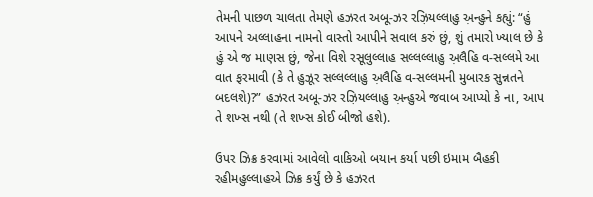તેમની પાછળ ચાલતા તેમણે હઝરત અબૂ-ઝર રઝ઼િયલ્લાહુ અ઼ન્હુને કહ્યું: “હું આપને અલ્લાહના નામનો વાસ્તો આપીને સવાલ કરું છું, શું તમારો ખ્યાલ છે કે હું એ જ માણસ છું, જેના વિશે રસૂલુલ્લાહ સલ્લલ્લાહુ અ઼લૈહિ વ-સલ્લમે આ વાત ફરમાવી (કે તે હુઝૂર સલ્લલ્લાહુ અ઼લૈહિ વ-સલ્લમની મુબારક સુન્નતને બદલશે)?” હઝરત અબૂ-ઝર રઝ઼િયલ્લાહુ અ઼ન્હુએ જવાબ આપ્યો કે ના, આપ તે શખ્સ નથી (તે શખ્સ કોઈ બીજો હશે).

ઉપર ઝિક્ર કરવામાં આવેલો વાકિઓ બયાન કર્યા પછી ઇમામ બૈહકી રહીમહુલ્લાહએ ઝિક્ર કર્યું છે કે હઝરત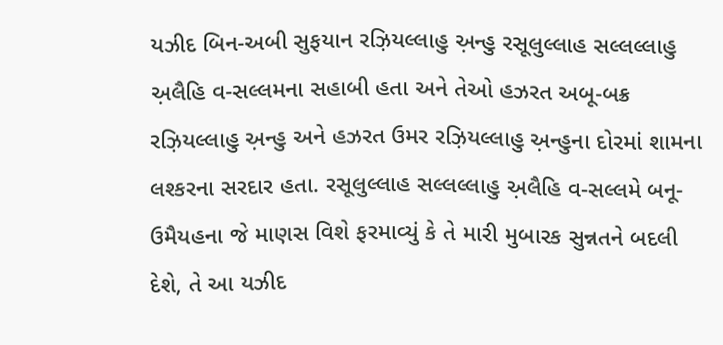યઝીદ બિન-અબી સુફયાન રઝ઼િયલ્લાહુ અ઼ન્હુ રસૂલુલ્લાહ સલ્લલ્લાહુ અ઼લૈહિ વ-સલ્લમના સહાબી હતા અને તેઓ હઝરત અબૂ-બક્ર રઝ઼િયલ્લાહુ અ઼ન્હુ અને હઝરત ઉમર રઝ઼િયલ્લાહુ અ઼ન્હુના દોરમાં શામના લશ્કરના સરદાર હતા. રસૂલુલ્લાહ સલ્લલ્લાહુ અ઼લૈહિ વ-સલ્લમે બનૂ-ઉમૈયહના જે માણસ વિશે ફરમાવ્યું કે તે મારી મુબારક સુન્નતને બદલી દેશે, તે આ યઝીદ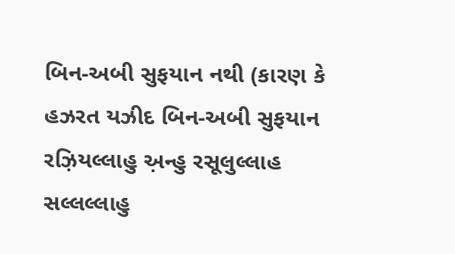બિન-અબી સુફયાન નથી (કારણ કે હઝરત યઝીદ બિન-અબી સુફયાન રઝ઼િયલ્લાહુ અ઼ન્હુ રસૂલુલ્લાહ સલ્લલ્લાહુ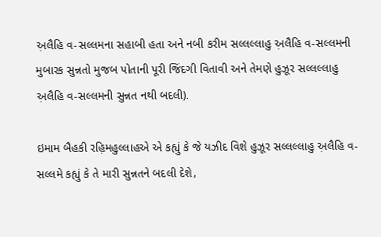અ઼લૈહિ વ-સલ્લમના સહાબી હતા અને નબી કરીમ સલ્લલ્લાહુ અ઼લૈહિ વ-સલ્લમની મુબારક સુન્નતો મુજબ પોતાની પૂરી જિંદગી વિતાવી અને તેમણે હુઝૂર સલ્લલ્લાહુ અ઼લૈહિ વ-સલ્લમની સુન્નત નથી બદલી).

ઇમામ બૈહકી રહ઼િમહુલ્લાહએ એ કહ્યું કે જે યઝીદ વિશે હુઝૂર સલ્લલ્લાહુ અ઼લૈહિ વ-સલ્લમે કહ્યું કે તે મારી સુન્નતને બદલી દેશે,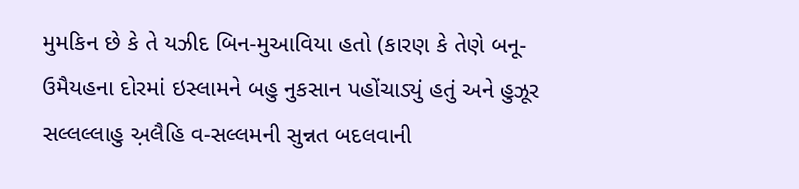મુમકિન છે કે તે યઝીદ બિન-મુઆવિયા હતો (કારણ કે તેણે બનૂ-ઉમૈયહના દોરમાં ઇસ્લામને બહુ નુકસાન પહોંચાડ્યું હતું અને હુઝૂર સલ્લલ્લાહુ અ઼લૈહિ વ-સલ્લમની સુન્નત બદલવાની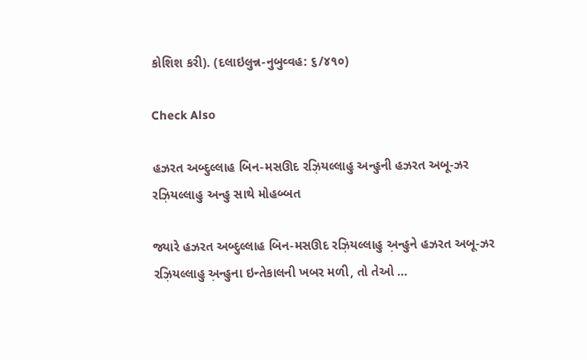કોશિશ કરી). (દલાઇલુન્ન-નુબુવ્વહ: ૬/૪૧૦)

Check Also

હઝરત અબ્દુલ્લાહ બિન-મસઊદ રઝ઼િયલ્લાહુ અન્હુની હઝરત અબૂ-ઝર રઝ઼િયલ્લાહુ અન્હુ સાથે મોહબ્બત

જ્યારે હઝરત અબ્દુલ્લાહ બિન-મસઊદ રઝ઼િયલ્લાહુ અ઼ન્હુને હઝરત અબૂ-ઝર રઝ઼િયલ્લાહુ અ઼ન્હુના ઇન્તેકાલની ખબર મળી, તો તેઓ …